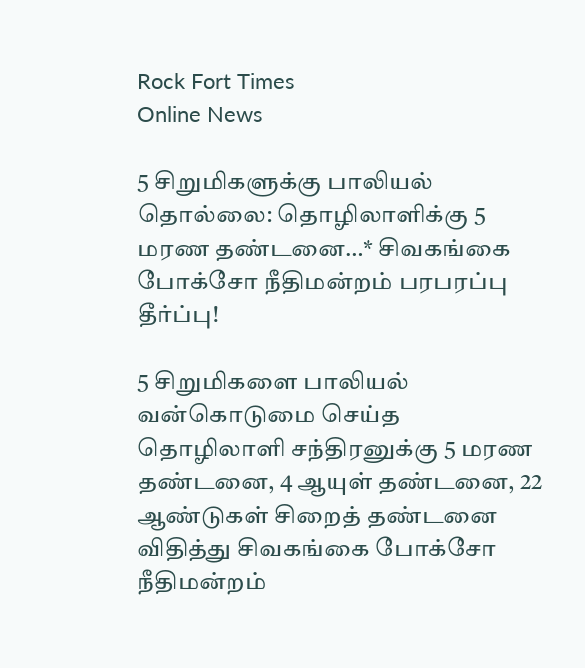Rock Fort Times
Online News

5 சிறுமிகளுக்கு பாலியல் தொல்லை: தொழிலாளிக்கு 5 மரண தண்டனை…* சிவகங்கை போக்சோ நீதிமன்றம் பரபரப்பு தீர்ப்பு!

5 சிறுமிகளை பாலியல் வன்கொடுமை செய்த தொழிலாளி சந்திரனுக்கு 5 மரண தண்டனை, 4 ஆயுள் தண்டனை, 22 ஆண்டுகள் சிறைத் தண்டனை விதித்து சிவகங்கை போக்சோ நீதிமன்றம்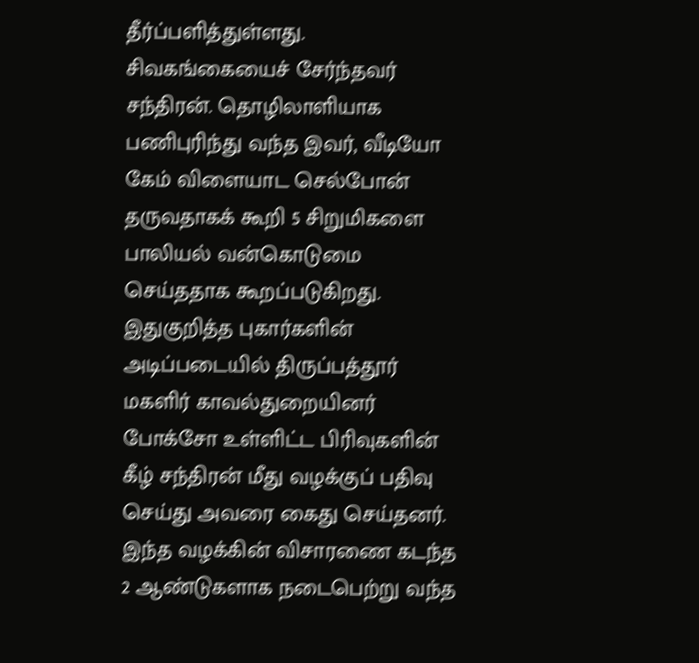தீர்ப்பளித்துள்ளது. சிவகங்கையைச் சேர்ந்தவர் சந்திரன். தொழிலாளியாக பணிபுரிந்து வந்த இவர், வீடியோ கேம் விளையாட செல்போன் தருவதாகக் கூறி 5 சிறுமிகளை பாலியல் வன்கொடுமை செய்ததாக கூறப்படுகிறது. இதுகுறித்த புகார்களின் அடிப்படையில் திருப்பத்தூர் மகளிர் காவல்துறையினர் போக்சோ உள்ளிட்ட பிரிவுகளின் கீழ் சந்திரன் மீது வழக்குப் பதிவு செய்து அவரை கைது செய்தனர். இந்த வழக்கின் விசாரணை கடந்த 2 ஆண்டுகளாக நடைபெற்று வந்த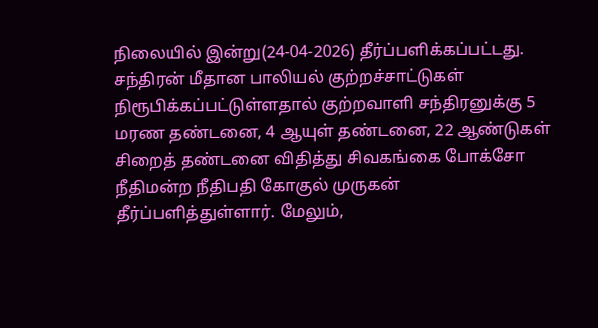நிலையில் இன்று(24-04-2026) தீர்ப்பளிக்கப்பட்டது. சந்திரன் மீதான பாலியல் குற்றச்சாட்டுகள் நிரூபிக்கப்பட்டுள்ளதால் குற்றவாளி சந்திரனுக்கு 5 மரண தண்டனை, 4 ஆயுள் தண்டனை, 22 ஆண்டுகள் சிறைத் தண்டனை விதித்து சிவகங்கை போக்சோ நீதிமன்ற நீதிபதி கோகுல் முருகன் தீர்ப்பளித்துள்ளார். மேலும்,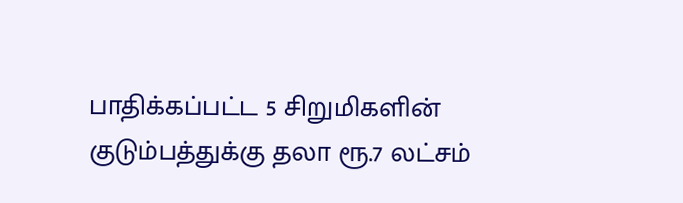பாதிக்கப்பட்ட 5 சிறுமிகளின் குடும்பத்துக்கு தலா ரூ.7 லட்சம்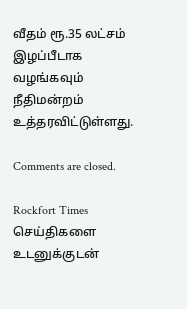வீதம் ரூ.35 லட்சம் இழப்பீடாக வழங்கவும் நீதிமன்றம் உத்தரவிட்டுள்ளது.

Comments are closed.

Rockfort Times செய்திகளை உடனுக்குடன்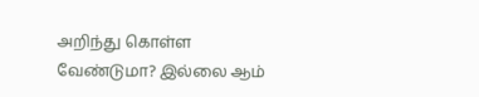அறிந்து கொள்ள வேண்டுமா? இல்லை ஆம்